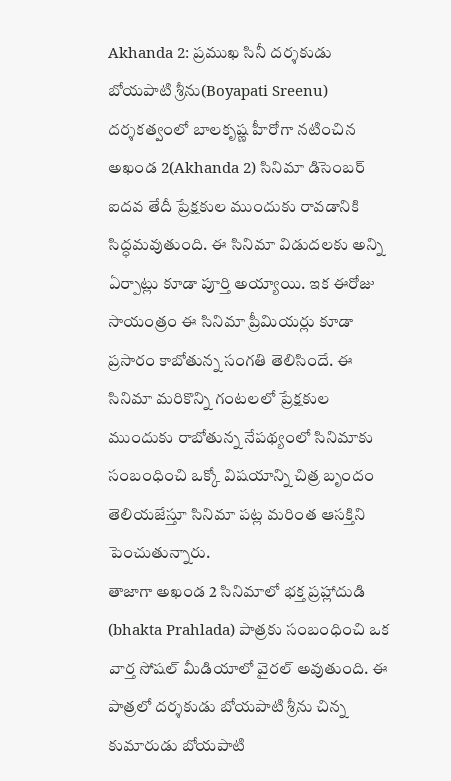Akhanda 2: ప్రముఖ సినీ దర్శకుడు బోయపాటి శ్రీను(Boyapati Sreenu) దర్శకత్వంలో బాలకృష్ణ హీరోగా నటించిన అఖండ 2(Akhanda 2) సినిమా డిసెంబర్ ఐదవ తేదీ ప్రేక్షకుల ముందుకు రావడానికి సిద్ధమవుతుంది. ఈ సినిమా విడుదలకు అన్ని ఏర్పాట్లు కూడా పూర్తి అయ్యాయి. ఇక ఈరోజు సాయంత్రం ఈ సినిమా ప్రీమియర్లు కూడా ప్రసారం కాబోతున్న సంగతి తెలిసిందే. ఈ సినిమా మరికొన్ని గంటలలో ప్రేక్షకుల ముందుకు రాబోతున్న నేపథ్యంలో సినిమాకు సంబంధించి ఒక్కో విషయాన్ని చిత్ర బృందం తెలియజేస్తూ సినిమా పట్ల మరింత ఆసక్తిని పెంచుతున్నారు.
తాజాగా అఖండ 2 సినిమాలో భక్త ప్రహ్లాదుడి (bhakta Prahlada) పాత్రకు సంబంధించి ఒక వార్త సోషల్ మీడియాలో వైరల్ అవుతుంది. ఈ పాత్రలో దర్శకుడు బోయపాటి శ్రీను చిన్న కుమారుడు బోయపాటి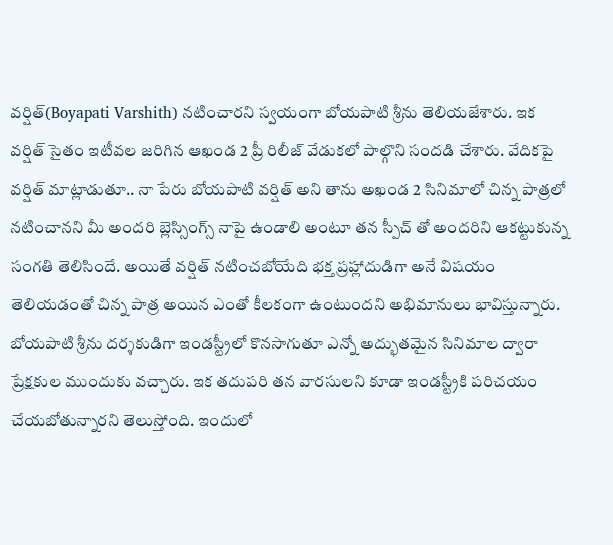వర్షిత్(Boyapati Varshith) నటించారని స్వయంగా బోయపాటి శ్రీను తెలియజేశారు. ఇక వర్షిత్ సైతం ఇటీవల జరిగిన ఆఖండ 2 ప్రీ రిలీజ్ వేడుకలో పాల్గొని సందడి చేశారు. వేదికపై వర్షిత్ మాట్లాడుతూ.. నా పేరు బోయపాటి వర్షిత్ అని తాను అఖండ 2 సినిమాలో చిన్న పాత్రలో నటించానని మీ అందరి బ్లెస్సింగ్స్ నాపై ఉండాలి అంటూ తన స్పీచ్ తో అందరిని ఆకట్టుకున్న సంగతి తెలిసిందే. అయితే వర్షిత్ నటించబోయేది భక్త ప్రహ్లాదుడిగా అనే విషయం తెలియడంతో చిన్న పాత్ర అయిన ఎంతో కీలకంగా ఉంటుందని అభిమానులు భావిస్తున్నారు.
బోయపాటి శ్రీను దర్శకుడిగా ఇండస్ట్రీలో కొనసాగుతూ ఎన్నో అద్భుతమైన సినిమాల ద్వారా ప్రేక్షకుల ముందుకు వచ్చారు. ఇక తదుపరి తన వారసులని కూడా ఇండస్ట్రీకి పరిచయం చేయబోతున్నారని తెలుస్తోంది. ఇందులో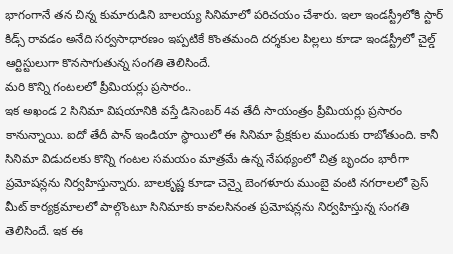భాగంగానే తన చిన్న కుమారుడిని బాలయ్య సినిమాలో పరిచయం చేశారు. ఇలా ఇండస్ట్రీలోకి స్టార్ కిడ్స్ రావడం అనేది సర్వసాధారణం ఇప్పటికే కొంతమంది దర్శకుల పిల్లలు కూడా ఇండస్ట్రీలో చైల్డ్ ఆర్టిస్టులుగా కొనసాగుతున్న సంగతి తెలిసిందే.
మరి కొన్ని గంటలలో ప్రీమియర్లు ప్రసారం..
ఇక అఖండ 2 సినిమా విషయానికి వస్తే డిసెంబర్ 4వ తేదీ సాయంత్రం ప్రీమియర్లు ప్రసారం కానున్నాయి. ఐదో తేదీ పాన్ ఇండియా స్థాయిలో ఈ సినిమా ప్రేక్షకుల ముందుకు రాబోతుంది. కానీ సినిమా విడుదలకు కొన్ని గంటల సమయం మాత్రమే ఉన్న నేపథ్యంలో చిత్ర బృందం భారీగా ప్రమోషన్లను నిర్వహిస్తున్నారు. బాలకృష్ణ కూడా చెన్నై బెంగళూరు ముంబై వంటి నగరాలలో ప్రెస్ మీట్ కార్యక్రమాలలో పాల్గొంటూ సినిమాకు కావలసినంత ప్రమోషన్లను నిర్వహిస్తున్న సంగతి తెలిసిందే. ఇక ఈ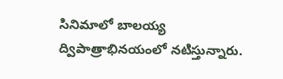సినిమాలో బాలయ్య ద్విపాత్రాభినయంలో నటిస్తున్నారు.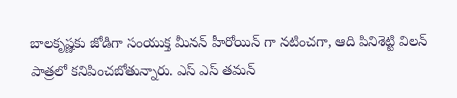బాలకృష్ణకు జోడిగా సంయుక్త మీనన్ హీరోయిన్ గా నటించగా, ఆది పినిశెట్టి విలన్ పాత్రలో కనిపించబోతున్నారు. ఎస్ ఎస్ తమన్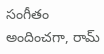సంగీతం అందించగా, రామ్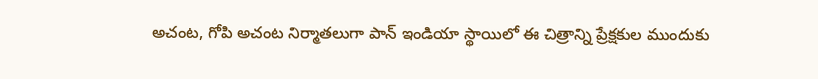అచంట, గోపి అచంట నిర్మాతలుగా పాన్ ఇండియా స్థాయిలో ఈ చిత్రాన్ని ప్రేక్షకుల ముందుకు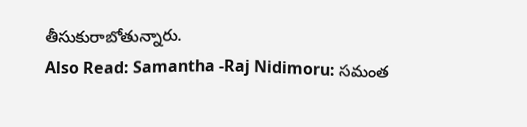తీసుకురాబోతున్నారు.
Also Read: Samantha -Raj Nidimoru: సమంత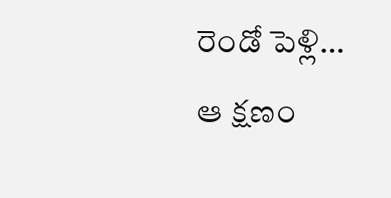రెండో పెళ్లి… ఆ క్షణం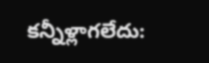కన్నీళ్లాగలేదు: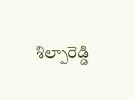శిల్పారెడ్డి